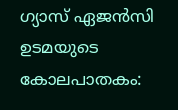ഗ്യാസ് ഏജന്‍സി ഉടമയുടെ കോലപാതകം: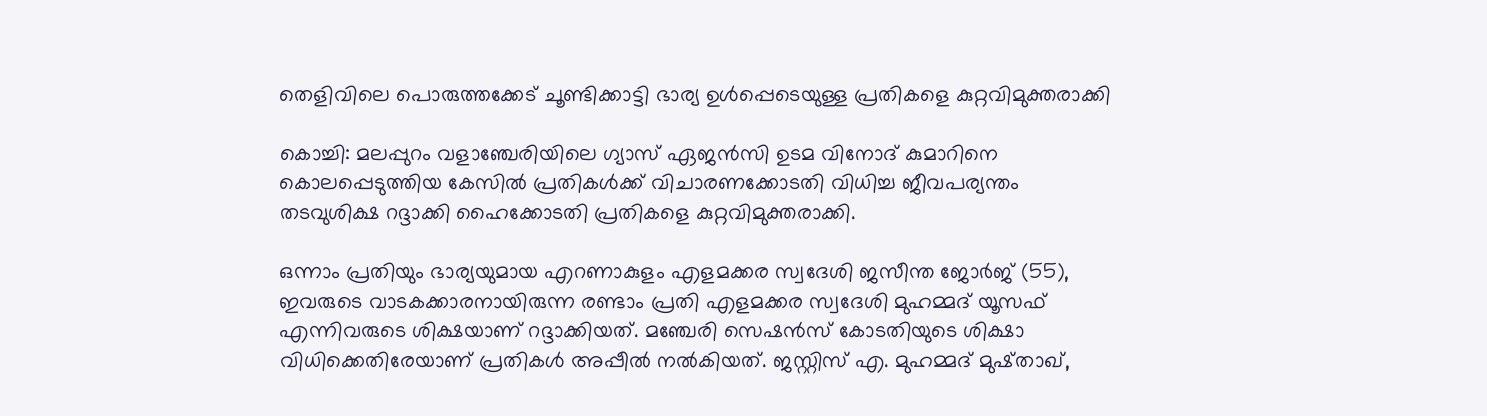തെളിവിലെ പൊരുത്തക്കേട് ചൂണ്ടിക്കാട്ടി ഭാര്യ ഉള്‍പ്പെടെയുള്ള പ്രതികളെ കുറ്റവിമുക്തരാക്കി

കൊച്ചി: മലപ്പുറം വളാഞ്ചേരിയിലെ ഗ്യാസ് ഏജന്‍സി ഉടമ വിനോദ് കുമാറിനെ കൊലപ്പെടുത്തിയ കേസില്‍ പ്രതികള്‍ക്ക് വിചാരണക്കോടതി വിധിച്ച ജീവപര്യന്തം തടവുശിക്ഷ റദ്ദാക്കി ഹൈക്കോടതി പ്രതികളെ കുറ്റവിമുക്തരാക്കി.

ഒന്നാം പ്രതിയും ഭാര്യയുമായ എറണാകുളം എളമക്കര സ്വദേശി ജസീന്ത ജോര്‍ജ് (55), ഇവരുടെ വാടകക്കാരനായിരുന്ന രണ്ടാം പ്രതി എളമക്കര സ്വദേശി മുഹമ്മദ് യൂസഫ് എന്നിവരുടെ ശിക്ഷയാണ് റദ്ദാക്കിയത്. മഞ്ചേരി സെഷന്‍സ് കോടതിയുടെ ശിക്ഷാ വിധിക്കെതിരേയാണ് പ്രതികള്‍ അപ്പീല്‍ നല്‍കിയത്. ജസ്റ്റിസ് എ. മുഹമ്മദ് മുഷ്താഖ്,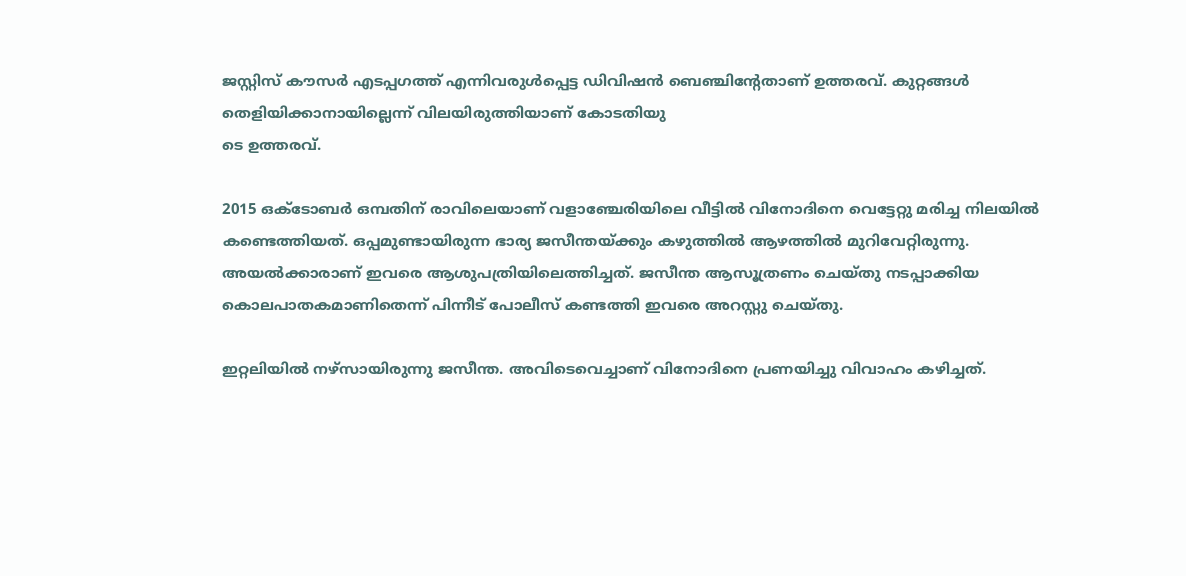ജസ്റ്റിസ് കൗസര്‍ എടപ്പഗത്ത് എന്നിവരുള്‍പ്പെട്ട ഡിവിഷന്‍ ബെഞ്ചിന്റേതാണ് ഉത്തരവ്. കുറ്റങ്ങള്‍ തെളിയിക്കാനായില്ലെന്ന് വിലയിരുത്തിയാണ് കോടതിയു
ടെ ഉത്തരവ്.

2015 ഒക്ടോബര്‍ ഒമ്പതിന് രാവിലെയാണ് വളാഞ്ചേരിയിലെ വീട്ടില്‍ വിനോദിനെ വെട്ടേറ്റു മരിച്ച നിലയില്‍ കണ്ടെത്തിയത്. ഒപ്പമുണ്ടായിരുന്ന ഭാര്യ ജസീന്തയ്ക്കും കഴുത്തില്‍ ആഴത്തില്‍ മുറിവേറ്റിരുന്നു. അയല്‍ക്കാരാണ് ഇവരെ ആശുപത്രിയിലെത്തിച്ചത്. ജസീന്ത ആസൂത്രണം ചെയ്തു നടപ്പാക്കിയ കൊലപാതകമാണിതെന്ന് പിന്നീട് പോലീസ് കണ്ടത്തി ഇവരെ അറസ്റ്റു ചെയ്തു.

ഇറ്റലിയില്‍ നഴ്‌സായിരുന്നു ജസീന്ത. അവിടെവെച്ചാണ് വിനോദിനെ പ്രണയിച്ചു വിവാഹം കഴിച്ചത്.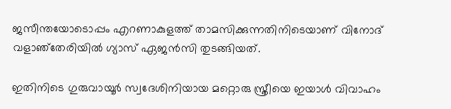ജസീന്തയോടൊപ്പം എറണാകുളത്ത് താമസിക്കുന്നതിനിടെയാണ് വിനോദ് വളാഞ്‌തേരിയില്‍ ഗ്യാസ് ഏജന്‍സി തുടങ്ങിയത്.

ഇതിനിടെ ഗുരുവായൂര്‍ സ്വദേശിനിയായ മറ്റൊരു സ്ത്രീയെ ഇയാള്‍ വിവാഹം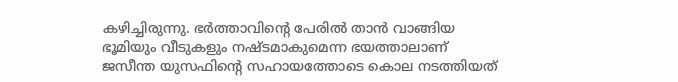കഴിച്ചിരുന്നു. ഭര്‍ത്താവിന്റെ പേരില്‍ താന്‍ വാങ്ങിയ ഭൂമിയും വീടുകളും നഷ്ടമാകുമെന്ന ഭയത്താലാണ് ജസീന്ത യുസഫിന്റെ സഹായത്തോടെ കൊല നടത്തിയത്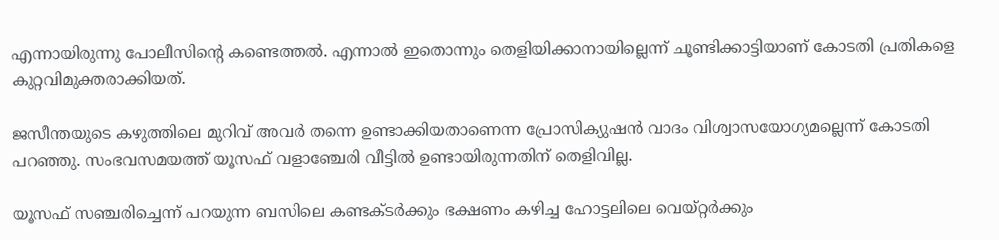എന്നായിരുന്നു പോലീസിന്റെ കണ്ടെത്തല്‍. എന്നാല്‍ ഇതൊന്നും തെളിയിക്കാനായില്ലെന്ന് ചൂണ്ടിക്കാട്ടിയാണ് കോടതി പ്രതികളെ കുറ്റവിമുക്തരാക്കിയത്.

ജസീന്തയുടെ കഴുത്തിലെ മുറിവ് അവര്‍ തന്നെ ഉണ്ടാക്കിയതാണെന്ന പ്രോസിക്യുഷന്‍ വാദം വിശ്വാസയോഗ്യമല്ലെന്ന് കോടതി പറഞ്ഞു. സംഭവസമയത്ത് യൂസഫ് വളാഞ്ചേരി വീട്ടില്‍ ഉണ്ടായിരുന്നതിന് തെളിവില്ല.

യൂസഫ് സഞ്ചരിച്ചെന്ന് പറയുന്ന ബസിലെ കണ്ടക്ടര്‍ക്കും ഭക്ഷണം കഴിച്ച ഹോട്ടലിലെ വെയ്റ്റര്‍ക്കും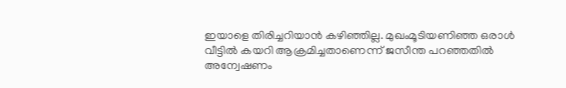ഇയാളെ തിരിച്ചറിയാന്‍ കഴിഞ്ഞില്ല. മുഖംമൂടിയണിഞ്ഞ ഒരാള്‍ വീട്ടില്‍ കയറി ആക്രമിച്ചതാണെന്ന് ജസീന്ത പറഞ്ഞതില്‍ അന്വേഷണം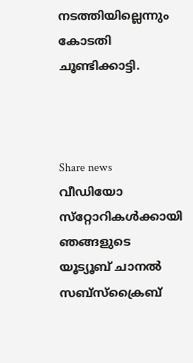നടത്തിയില്ലെന്നും കോടതി ചൂണ്ടിക്കാട്ടി.



Share news
വീഡിയോ സ്‌റ്റോറികള്‍ക്കായി ഞങ്ങളുടെ യൂട്യൂബ് ചാനല്‍ സബ്‌സ്‌ക്രൈബ്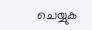ചെയ്യുക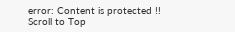error: Content is protected !!
Scroll to Top